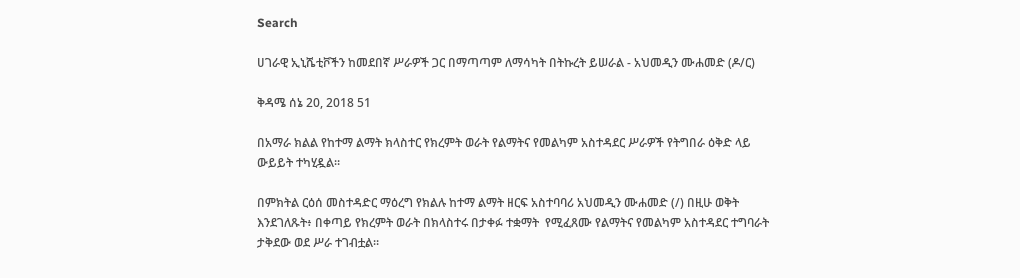Search

ሀገራዊ ኢኒሼቲቮችን ከመደበኛ ሥራዎች ጋር በማጣጣም ለማሳካት በትኩረት ይሠራል - አህመዲን ሙሐመድ (ዶ/ር)

ቅዳሜ ሰኔ 20, 2018 51

በአማራ ክልል የከተማ ልማት ክላስተር የክረምት ወራት የልማትና የመልካም አስተዳደር ሥራዎች የትግበራ ዕቅድ ላይ ውይይት ተካሂዷል።

በምክትል ርዕሰ መስተዳድር ማዕረግ የክልሉ ከተማ ልማት ዘርፍ አስተባባሪ አህመዲን ሙሐመድ (/) በዚሁ ወቅት እንደገለጹት፥ በቀጣይ የክረምት ወራት በክላስተሩ በታቀፉ ተቋማት  የሚፈጸሙ የልማትና የመልካም አስተዳደር ተግባራት ታቅደው ወደ ሥራ ተገብቷል።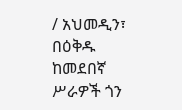/ አህመዲን፣ በዕቅዱ ከመደበኛ ሥራዎች ጎን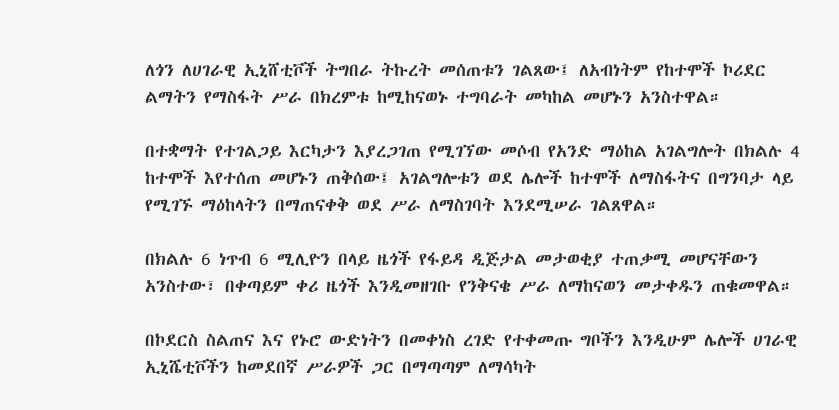ለጎን ለሀገራዊ ኢኒሸቲቮች ትግበራ ትኩረት መሰጠቱን ገልጸው፤ ለአብነትም የከተሞች ኮሪደር ልማትን የማስፋት ሥራ በክረምቱ ከሚከናወኑ ተግባራት መካከል መሆኑን አንስተዋል።

በተቋማት የተገልጋይ እርካታን እያረጋገጠ የሚገኘው መሶብ የአንድ ማዕከል አገልግሎት በክልሉ 4 ከተሞች እየተሰጠ መሆኑን ጠቅሰው፤ አገልግሎቱን ወደ ሌሎች ከተሞች ለማስፋትና በግንባታ ላይ የሚገኙ ማዕከላትን በማጠናቀቅ ወደ ሥራ ለማስገባት እንደሚሠራ ገልጸዋል።

በክልሉ 6 ነጥብ 6 ሚሊዮን በላይ ዜጎች የፋይዳ ዲጅታል መታወቂያ ተጠቃሚ መሆናቸውን አንስተው፣ በቀጣይም ቀሪ ዜጎች እንዲመዘገቡ የንቅናቄ ሥራ ለማከናወን መታቀዱን ጠቁመዋል።

በኮደርስ ስልጠና እና የኑሮ ውድነትን በመቀነስ ረገድ የተቀመጡ ግቦችን እንዲሁም ሌሎች ሀገራዊ ኢኒሼቲቮችን ከመደበኛ ሥራዎች ጋር በማጣጣም ለማሳካት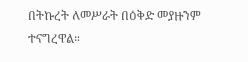በትኩረት ለመሥራት በዕቅድ መያዙንም ተናግረዋል።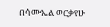በሳሙኤል ወርቃየሁ